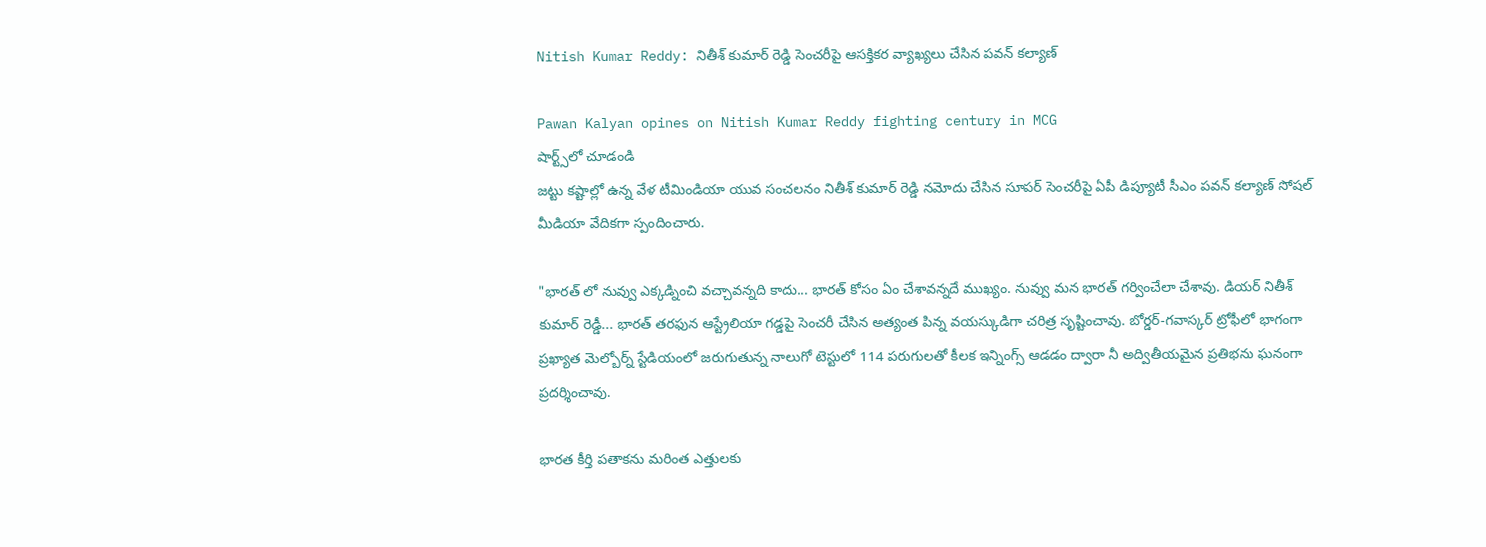Nitish Kumar Reddy: నితీశ్ కుమార్ రెడ్డి సెంచరీపై ఆసక్తికర వ్యాఖ్యలు చేసిన పవన్ కల్యాణ్

Pawan Kalyan opines on Nitish Kumar Reddy fighting century in MCG
షార్ట్స్‌లో చూడండి
జట్టు కష్టాల్లో ఉన్న వేళ టీమిండియా యువ సంచలనం నితీశ్ కుమార్ రెడ్డి నమోదు చేసిన సూపర్ సెంచరీపై ఏపీ డిప్యూటీ సీఎం పవన్ కల్యాణ్ సోషల్ మీడియా వేదికగా స్పందించారు.

"భారత్ లో నువ్వు ఎక్కడ్నించి వచ్చావన్నది కాదు... భారత్ కోసం ఏం చేశావన్నదే ముఖ్యం. నువ్వు మన భారత్ గర్వించేలా చేశావు. డియర్ నితీశ్ కుమార్ రెడ్డీ... భారత్ తరఫున ఆస్ట్రేలియా గడ్డపై సెంచరీ చేసిన అత్యంత పిన్న వయస్కుడిగా చరిత్ర సృష్టించావు. బోర్డర్-గవాస్కర్ ట్రోఫీలో భాగంగా ప్రఖ్యాత మెల్బోర్న్ స్టేడియంలో జరుగుతున్న నాలుగో టెస్టులో 114 పరుగులతో కీలక ఇన్నింగ్స్ ఆడడం ద్వారా నీ అద్వితీయమైన ప్రతిభను ఘనంగా ప్రదర్శించావు.

భారత కీర్తి పతాకను మరింత ఎత్తులకు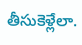తీసుకెళ్లేలా.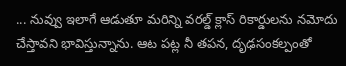... నువ్వు ఇలాగే ఆడుతూ మరిన్ని వరల్డ్ క్లాస్ రికార్డులను నమోదు చేస్తావని భావిస్తున్నాను. ఆట పట్ల నీ తపన, దృఢసంకల్పంతో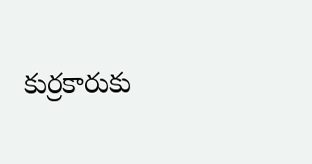కుర్రకారుకు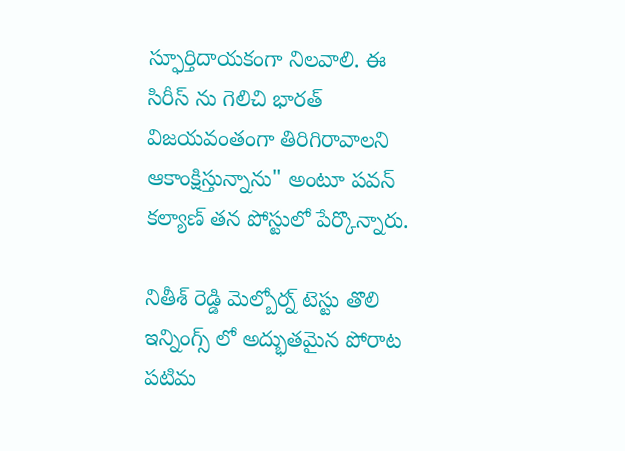స్ఫూర్తిదాయకంగా నిలవాలి. ఈ సిరీస్ ను గెలిచి భారత్ విజయవంతంగా తిరిగిరావాలని ఆకాంక్షిస్తున్నాను" అంటూ పవన్ కల్యాణ్ తన పోస్టులో పేర్కొన్నారు.

నితీశ్ రెడ్డి మెల్బోర్న్ టెస్టు తొలి ఇన్నింగ్స్ లో అద్భుతమైన పోరాట పటిమ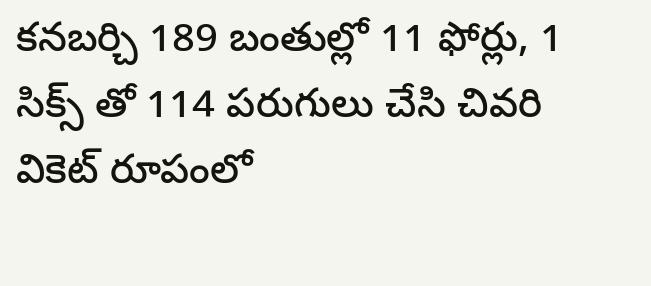కనబర్చి 189 బంతుల్లో 11 ఫోర్లు, 1 సిక్స్ తో 114 పరుగులు చేసి చివరి వికెట్ రూపంలో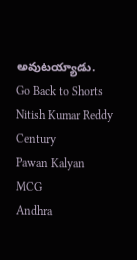అవుటయ్యాడు.
Go Back to Shorts
Nitish Kumar Reddy
Century
Pawan Kalyan
MCG
Andhra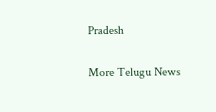Pradesh

More Telugu News